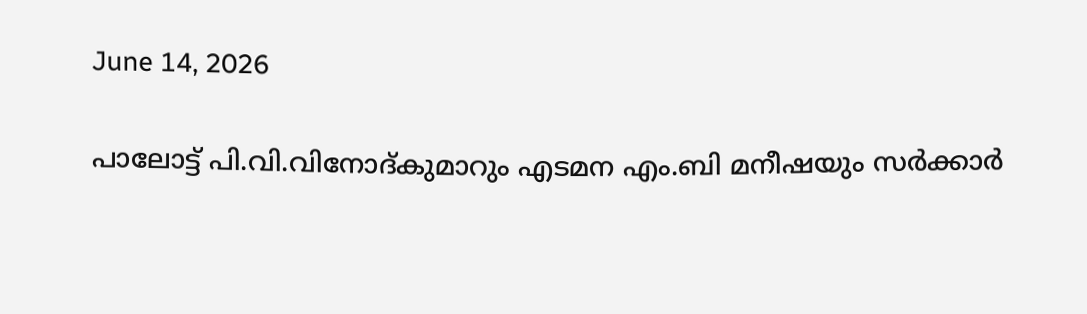June 14, 2026

പാലോട്ട് പി.വി.വിനോദ്കുമാറും എടമന എം.ബി മനീഷയും സർക്കാർ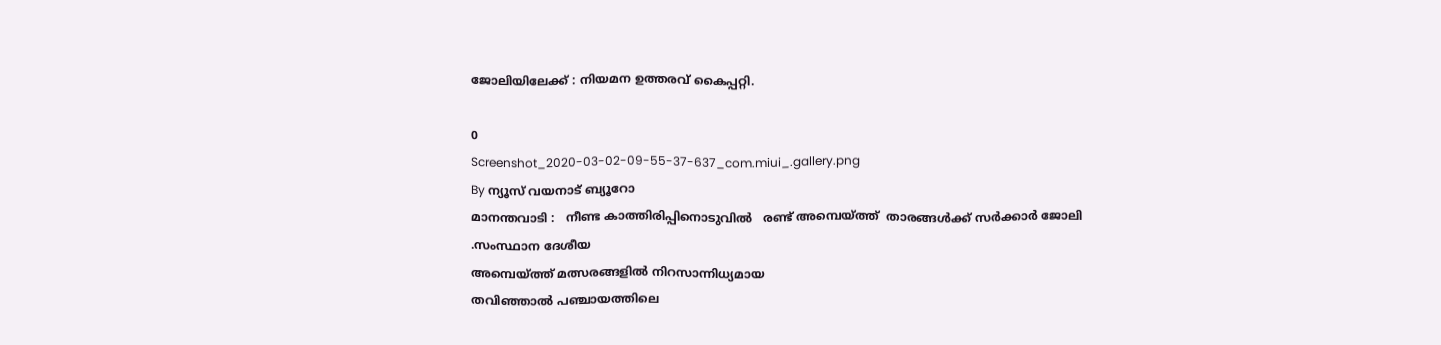ജോലിയിലേക്ക് : നിയമന ഉത്തരവ് കൈപ്പറ്റി.

0
Screenshot_2020-03-02-09-55-37-637_com.miui_.gallery.png
By ന്യൂസ് വയനാട് ബ്യൂറോ
മാനന്തവാടി :   നീണ്ട കാത്തിരിപ്പിനൊടുവിൽ   രണ്ട് അമ്പെയ്ത്ത്  താരങ്ങൾക്ക് സർക്കാർ ജോലി
.സംസ്ഥാന ദേശീയ
അമ്പെയ്ത്ത് മത്സരങ്ങളിൽ നിറസാന്നിധ്യമായ
തവിഞ്ഞാൽ പഞ്ചായത്തിലെ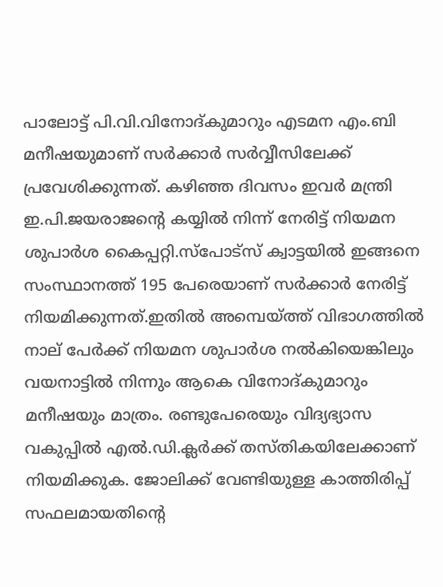പാലോട്ട് പി.വി.വിനോദ്കുമാറും എടമന എം.ബി മനീഷയുമാണ് സർക്കാർ സർവ്വീസിലേക്ക് പ്രവേശിക്കുന്നത്. കഴിഞ്ഞ ദിവസം ഇവർ മന്ത്രി ഇ.പി.ജയരാജന്റെ കയ്യിൽ നിന്ന് നേരിട്ട് നിയമന ശുപാർശ കൈപ്പറ്റി.സ്പോട്സ് ക്വാട്ടയിൽ ഇങ്ങനെ സംസ്ഥാനത്ത് 195 പേരെയാണ് സർക്കാർ നേരിട്ട് നിയമിക്കുന്നത്.ഇതിൽ അമ്പെയ്ത്ത് വിഭാഗത്തിൽ നാല് പേർക്ക് നിയമന ശുപാർശ നൽകിയെങ്കിലും വയനാട്ടിൽ നിന്നും ആകെ വിനോദ്കുമാറും മനീഷയും മാത്രം. രണ്ടുപേരെയും വിദ്യഭ്യാസ വകുപ്പിൽ എൽ.ഡി.ക്ലർക്ക് തസ്തികയിലേക്കാണ് നിയമിക്കുക. ജോലിക്ക് വേണ്ടിയുള്ള കാത്തിരിപ്പ് സഫലമായതിന്റെ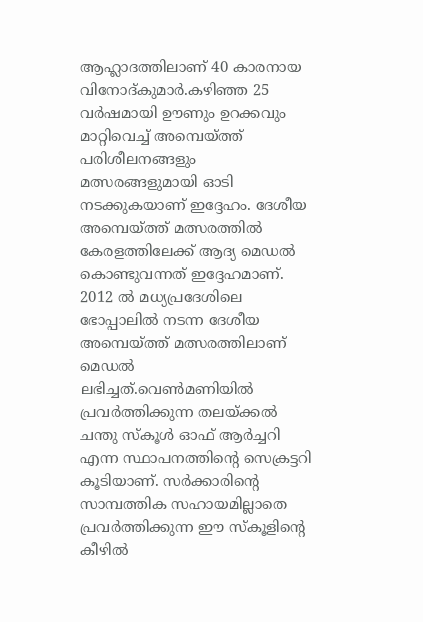ആഹ്ലാദത്തിലാണ് 40 കാരനായ വിനോദ്കുമാർ.കഴിഞ്ഞ 25 വർഷമായി ഊണും ഉറക്കവും മാറ്റിവെച്ച് അമ്പെയ്ത്ത് പരിശീലനങ്ങളും മത്സരങ്ങളുമായി ഓടി നടക്കുകയാണ് ഇദ്ദേഹം. ദേശീയ അമ്പെയ്ത്ത് മത്സരത്തിൽ കേരളത്തിലേക്ക് ആദ്യ മെഡൽ കൊണ്ടുവന്നത് ഇദ്ദേഹമാണ്. 2012 ൽ മധ്യപ്രദേശിലെ ഭോപ്പാലിൽ നടന്ന ദേശീയ അമ്പെയ്ത്ത് മത്സരത്തിലാണ് മെഡൽ ലഭിച്ചത്.വെൺമണിയിൽ പ്രവർത്തിക്കുന്ന തലയ്ക്കൽ ചന്തു സ്കൂൾ ഓഫ് ആർച്ചറി എന്ന സ്ഥാപനത്തിന്റെ സെക്രട്ടറി കൂടിയാണ്. സർക്കാരിന്റെ സാമ്പത്തിക സഹായമില്ലാതെ പ്രവർത്തിക്കുന്ന ഈ സ്കൂളിന്റെ കീഴിൽ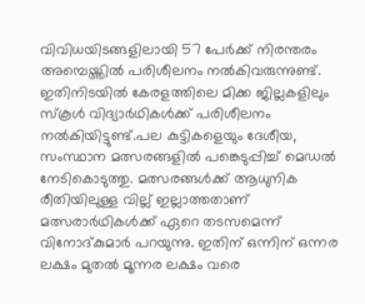വിവിധയിടങ്ങളിലായി 57 പേർക്ക് നിരന്തരം അമ്പെയ്ത്തിൽ പരിശീലനം നൽകിവരുന്നുണ്ട്. ഇതിനിടയിൽ കേരളത്തിലെ മിക്ക ജില്ലകളിലും സ്കൂൾ വിദ്യാർഥികൾക്ക് പരിശീലനം നൽകിയിട്ടുണ്ട്.പല കുട്ടികളെയും ദേശീയ, സംസ്ഥാന മത്സരങ്ങളിൽ പങ്കെടുപ്പിച്ച് മെഡൽ നേടികൊടുത്തു. മത്സരങ്ങൾക്ക് ആധുനിക രീതിയിലുള്ള വില്ല് ഇല്ലാത്തതാണ് മത്സരാർഥികൾക്ക് ഏറെ തടസമെന്ന് വിനോദ്കുമാർ പറയുന്നു. ഇതിന് ഒന്നിന് ഒന്നര ലക്ഷം മുതൽ മൂന്നര ലക്ഷം വരെ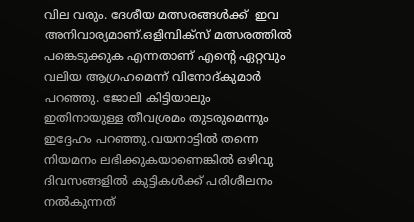വില വരും. ദേശീയ മത്സരങ്ങൾക്ക്  ഇവ അനിവാര്യമാണ്.ഒളിമ്പിക്സ് മത്സരത്തിൽ പങ്കെടുക്കുക എന്നതാണ് എന്റെ ഏറ്റവും വലിയ ആഗ്രഹമെന്ന് വിനോദ്കുമാർ പറഞ്ഞു. ജോലി കിട്ടിയാലും ഇതിനായുള്ള തീവശ്രമം തുടരുമെന്നും ഇദ്ദേഹം പറഞ്ഞു.വയനാട്ടിൽ തന്നെ നിയമനം ലഭിക്കുകയാണെങ്കിൽ ഒഴിവു ദിവസങ്ങളിൽ കുട്ടികൾക്ക് പരിശീലനം നൽകുന്നത്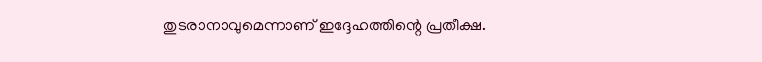തുടരാനാവുമെന്നാണ് ഇദ്ദേഹത്തിന്റെ പ്രതീക്ഷ.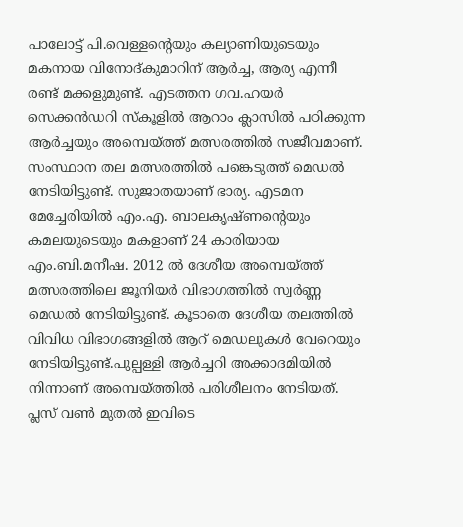പാലോട്ട് പി.വെള്ളന്റെയും കല്യാണിയുടെയും മകനായ വിനോദ്കുമാറിന് ആർച്ച, ആര്യ എന്നീ രണ്ട് മക്കളുമുണ്ട്. എടത്തന ഗവ.ഹയർ സെക്കൻഡറി സ്കൂളിൽ ആറാം ക്ലാസിൽ പഠിക്കുന്ന ആർച്ചയും അമ്പെയ്ത്ത് മത്സരത്തിൽ സജീവമാണ്. സംസ്ഥാന തല മത്സരത്തിൽ പങ്കെടുത്ത് മെഡൽ നേടിയിട്ടുണ്ട്. സുജാതയാണ് ഭാര്യ. എടമന മേച്ചേരിയിൽ എം.എ. ബാലകൃഷ്ണന്റെയും കമലയുടെയും മകളാണ് 24 കാരിയായ എം.ബി.മനീഷ. 2012 ൽ ദേശീയ അമ്പെയ്ത്ത് മത്സരത്തിലെ ജൂനിയർ വിഭാഗത്തിൽ സ്വർണ്ണ മെഡൽ നേടിയിട്ടുണ്ട്. കൂടാതെ ദേശീയ തലത്തിൽ വിവിധ വിഭാഗങ്ങളിൽ ആറ് മെഡലുകൾ വേറെയും നേടിയിട്ടുണ്ട്.പുല്പള്ളി ആർച്ചറി അക്കാദമിയിൽ നിന്നാണ് അമ്പെയ്ത്തിൽ പരിശീലനം നേടിയത്.
പ്ലസ് വൺ മുതൽ ഇവിടെ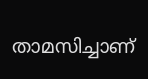താമസിച്ചാണ്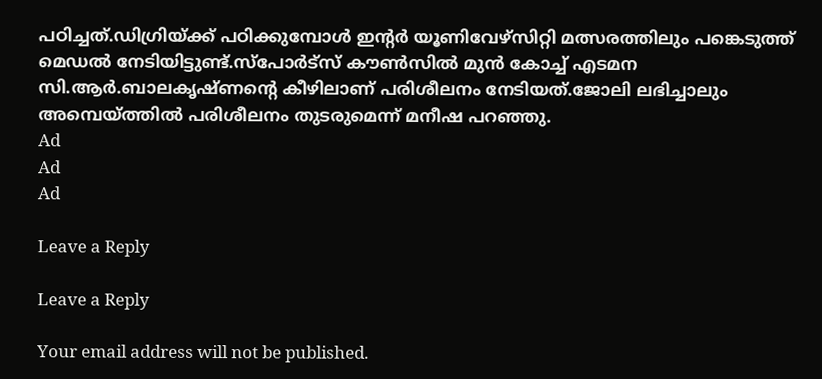പഠിച്ചത്.ഡിഗ്രിയ്ക്ക് പഠിക്കുമ്പോൾ ഇന്റർ യൂണിവേഴ്സിറ്റി മത്സരത്തിലും പങ്കെടുത്ത് മെഡൽ നേടിയിട്ടുണ്ട്.സ്പോർട്‌സ് കൗൺസിൽ മുൻ കോച്ച് എടമന സി.ആർ.ബാലകൃഷ്ണന്റെ കീഴിലാണ് പരിശീലനം നേടിയത്.ജോലി ലഭിച്ചാലും അമ്പെയ്ത്തിൽ പരിശീലനം തുടരുമെന്ന് മനീഷ പറഞ്ഞു.
Ad
Ad
Ad

Leave a Reply

Leave a Reply

Your email address will not be published.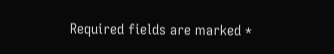Required fields are marked *